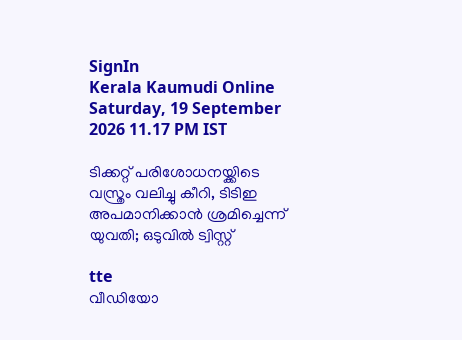SignIn
Kerala Kaumudi Online
Saturday, 19 September 2026 11.17 PM IST

ടിക്കറ്റ് പരിശോധനയ്ക്കിടെ വസ്ത്രം വലിച്ചു കീറി, ടിടിഇ അപമാനിക്കാൻ ശ്രമിച്ചെന്ന് യുവതി; ഒടുവിൽ ട്വിസ്റ്റ്

tte
വീഡിയോ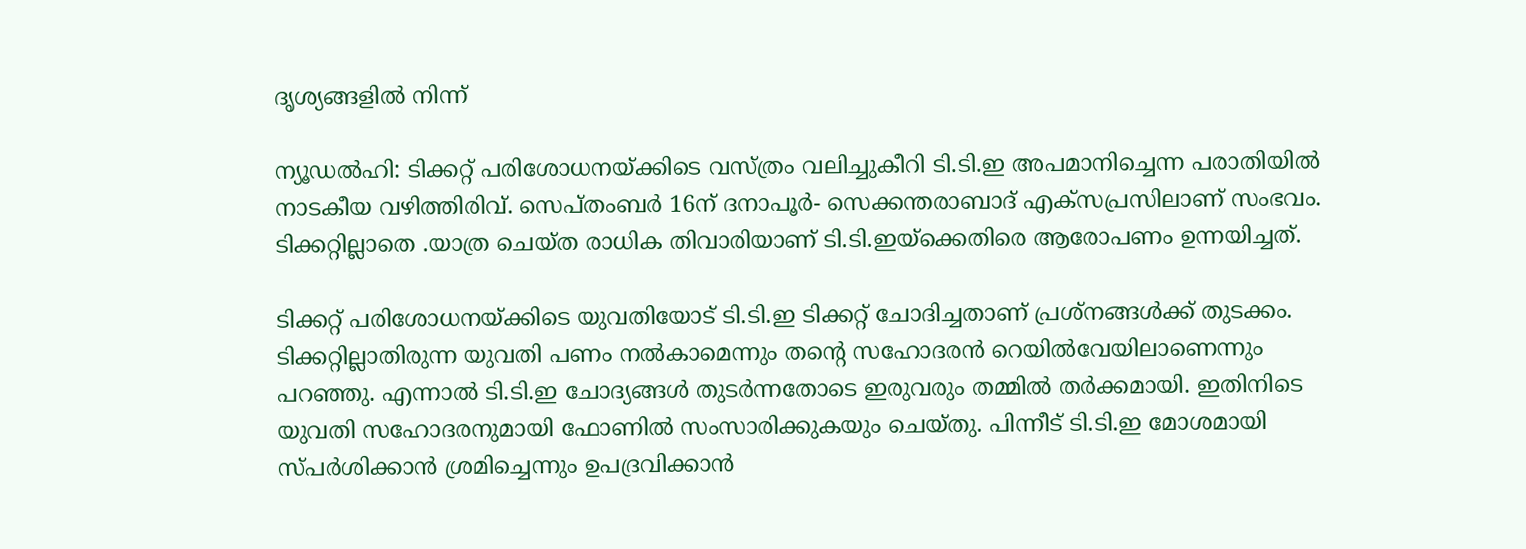ദൃശ്യങ്ങളിൽ നിന്ന്

ന്യൂഡൽഹി: ടിക്കറ്റ് പരിശോധനയ്ക്കിടെ വസ്ത്രം വലിച്ചുകീറി ടി.ടി.ഇ അപമാനിച്ചെന്ന പരാതിയിൽ നാടകീയ വഴിത്തിരിവ്. സെപ്തംബർ 16ന് ദനാപൂർ- സെക്കന്തരാബാദ് എക്സപ്രസിലാണ് സംഭവം. ടിക്കറ്റില്ലാതെ .യാത്ര ചെയ്ത രാധിക തിവാരിയാണ് ടി.ടി.ഇയ്‌ക്കെതിരെ ആരോപണം ഉന്നയിച്ചത്.

ടിക്കറ്റ് പരിശോധനയ്ക്കിടെ യുവതിയോട് ടി.ടി.ഇ ടിക്കറ്റ് ചോദിച്ചതാണ് പ്രശ്നങ്ങൾക്ക് തുടക്കം. ടിക്കറ്റില്ലാതിരുന്ന യുവതി പണം നൽകാമെന്നും തന്റെ സഹോദരൻ റെയിൽവേയിലാണെന്നും പറഞ്ഞു. എന്നാൽ ടി.ടി.ഇ ചോദ്യങ്ങൾ തുടർന്നതോടെ ഇരുവരും തമ്മിൽ തർക്കമായി. ഇതിനിടെ യുവതി സഹോദരനുമായി ഫോണിൽ സംസാരിക്കുകയും ചെയ്തു. പിന്നീട് ടി.ടി.ഇ മോശമായി സ്പർശിക്കാൻ ശ്രമിച്ചെന്നും ഉപദ്രവിക്കാൻ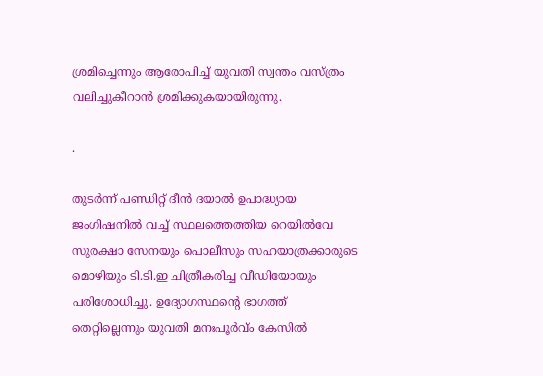ശ്രമിച്ചെന്നും ആരോപിച്ച് യുവതി സ്വന്തം വസ്ത്രം വലിച്ചുകീറാൻ ശ്രമിക്കുകയായിരുന്നു.

.

തുടർന്ന് പണ്ഡിറ്റ് ദീൻ ദയാൽ ഉപാദ്ധ്യായ ജംഗിഷനിൽ വച്ച് സ്ഥലത്തെത്തിയ റെയിൽവേ സുരക്ഷാ സേനയും പൊലീസും സഹയാത്രക്കാരുടെ മൊഴിയും ടി.ടി.ഇ ചിത്രീകരിച്ച വീഡിയോയും പരിശോധിച്ചു. ഉദ്യോഗസ്ഥന്റെ ഭാഗത്ത് തെറ്റില്ലെന്നും യുവതി മനഃപൂർ‌വ്ം കേസിൽ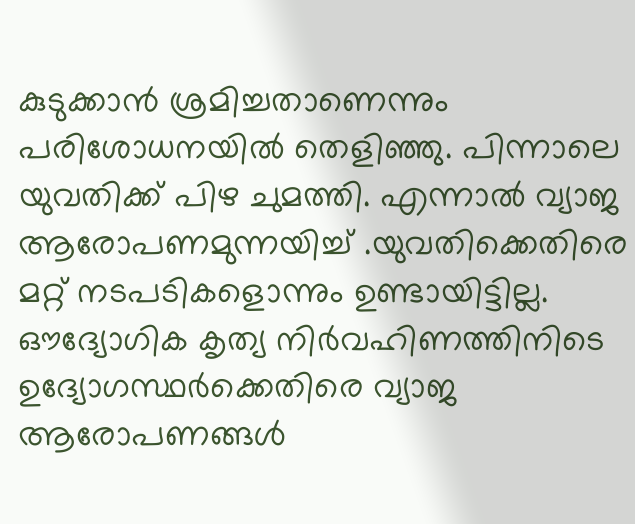കുടുക്കാൻ ശ്രമിച്ചതാണെന്നും പരിശോധനയിൽ തെളിഞ്ഞു. പിന്നാലെ യുവതിക്ക് പിഴ ചുമത്തി. എന്നാൽ വ്യാജ ആരോപണമുന്നയിച്ച് .യുവതിക്കെതിരെ മറ്റ് നടപടികളൊന്നും ഉണ്ടായിട്ടില്ല. ഔദ്യോഗിക കൃത്യ നിർവഹിണത്തിനിടെ ഉദ്യോഗസ്ഥർക്കെതിരെ വ്യാജ ആരോപണങ്ങൾ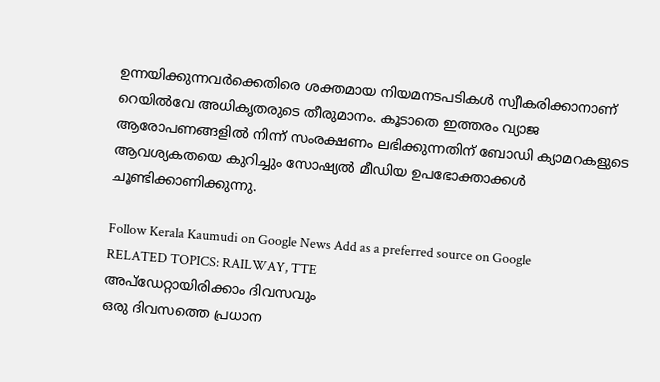ഉന്നയിക്കുന്നവർക്കെതിരെ ശക്തമായ നിയമനടപടികൾ സ്വീകരിക്കാനാണ് റെയിൽവേ അധികൃതരുടെ തീരുമാനം. കൂടാതെ ഇത്തരം വ്യാജ ആരോപണങ്ങളിൽ നിന്ന് സംരക്ഷണം ലഭിക്കുന്നതിന് ബോഡി ക്യാമറകളുടെ ആവശ്യകതയെ കുറിച്ചും സോഷ്യൽ മീഡിയ ഉപഭോക്താക്കൾ ചൂണ്ടിക്കാണിക്കുന്നു.

Follow Kerala Kaumudi on Google News Add as a preferred source on Google
RELATED TOPICS: RAILWAY, TTE
അപ്ഡേറ്റായിരിക്കാം ദിവസവും
ഒരു ദിവസത്തെ പ്രധാന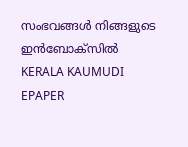സംഭവങ്ങൾ നിങ്ങളുടെ ഇൻബോക്സിൽ
KERALA KAUMUDI EPAPER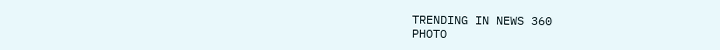TRENDING IN NEWS 360
PHOTO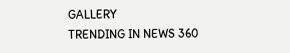GALLERY
TRENDING IN NEWS 360